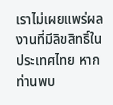เราไม่เผยแพร่ผลงานที่มีลิขสิทธิ์ในประเทศไทย หากท่านพบ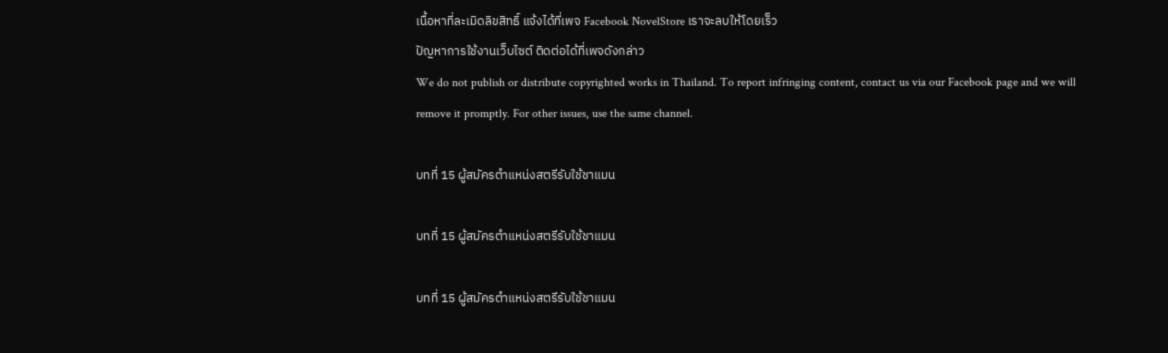เนื้อหาที่ละเมิดลิขสิทธิ์ แจ้งได้ที่เพจ Facebook NovelStore เราจะลบให้โดยเร็ว
ปัญหาการใช้งานเว็บไซต์ ติดต่อได้ที่เพจดังกล่าว
We do not publish or distribute copyrighted works in Thailand. To report infringing content, contact us via our Facebook page and we will remove it promptly. For other issues, use the same channel.

บทที่ 15 ผู้สมัครตำแหน่งสตรีรับใช้ชาแมน

บทที่ 15 ผู้สมัครตำแหน่งสตรีรับใช้ชาแมน

บทที่ 15 ผู้สมัครตำแหน่งสตรีรับใช้ชาแมน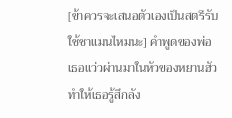[ข้าควรจะเสนอตัวเองเป็นสตรีรับใช้ชาแมนไหมนะ] คำพูดของพ่อเธอแว่วผ่านมาในหัวของหยานฮัว ทำให้เธอรู้สึกลัง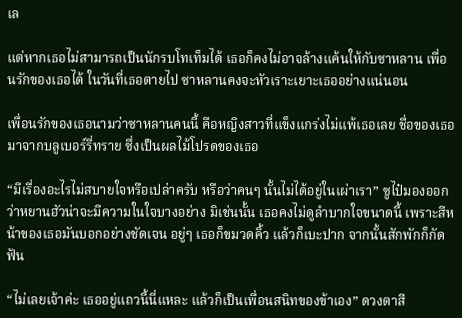เล

แต่หากเธอไม่สามารถเป็นนักรบโทเท็มได้ เธอก็คงไม่อาจล้างแค้นให้กับซาหลาน เพื่อนรักของเธอได้ ในวันที่เธอตายไป ซาหลานคงจะหัวเราะเยาะเธออย่างแน่นอน

เพื่อนรักของเธอนามว่าซาหลานคนนี้ คือหญิงสาวที่แข็งแกร่งไม่แพ้เธอเลย ชื่อของเธอมาจากบลูเบอร์รี่ทราย ซึ่งเป็นผลไม้โปรดของเธอ

“มีเรื่องอะไรไม่สบายใจหรือเปล่าครับ หรือว่าคนๆ นั้นไม่ได้อยู่ในเผ่าเรา” ซูไป๋มองออกว่าหยานฮัวน่าจะมีความในใจบางอย่าง มิเช่นนั้น เธอคงไม่ดูลำบากใจขนาดนี้ เพราะสีหน้าของเธอมันบอกอย่างชัดเจน อยู่ๆ เธอก็ขมวดคิ้ว แล้วก็เบะปาก จากนั้นสักพักก็กัดฟัน

“ไม่เลยเจ้าค่ะ เธออยู่แถวนี้นี่แหละ แล้วก็เป็นเพื่อนสนิทของข้าเอง” ดวงตาสี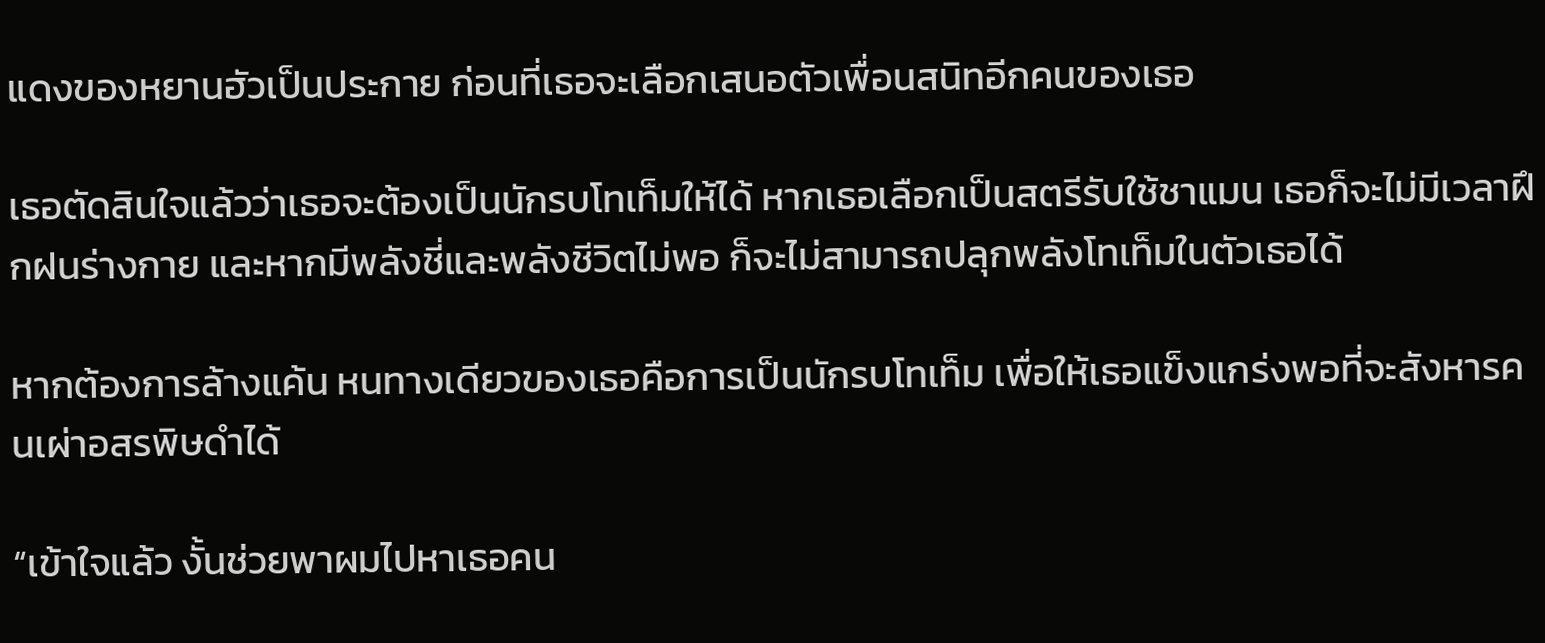แดงของหยานฮัวเป็นประกาย ก่อนที่เธอจะเลือกเสนอตัวเพื่อนสนิทอีกคนของเธอ

เธอตัดสินใจแล้วว่าเธอจะต้องเป็นนักรบโทเท็มให้ได้ หากเธอเลือกเป็นสตรีรับใช้ชาแมน เธอก็จะไม่มีเวลาฝึกฝนร่างกาย และหากมีพลังชี่และพลังชีวิตไม่พอ ก็จะไม่สามารถปลุกพลังโทเท็มในตัวเธอได้

หากต้องการล้างแค้น หนทางเดียวของเธอคือการเป็นนักรบโทเท็ม เพื่อให้เธอแข็งแกร่งพอที่จะสังหารคนเผ่าอสรพิษดำได้

“เข้าใจแล้ว งั้นช่วยพาผมไปหาเธอคน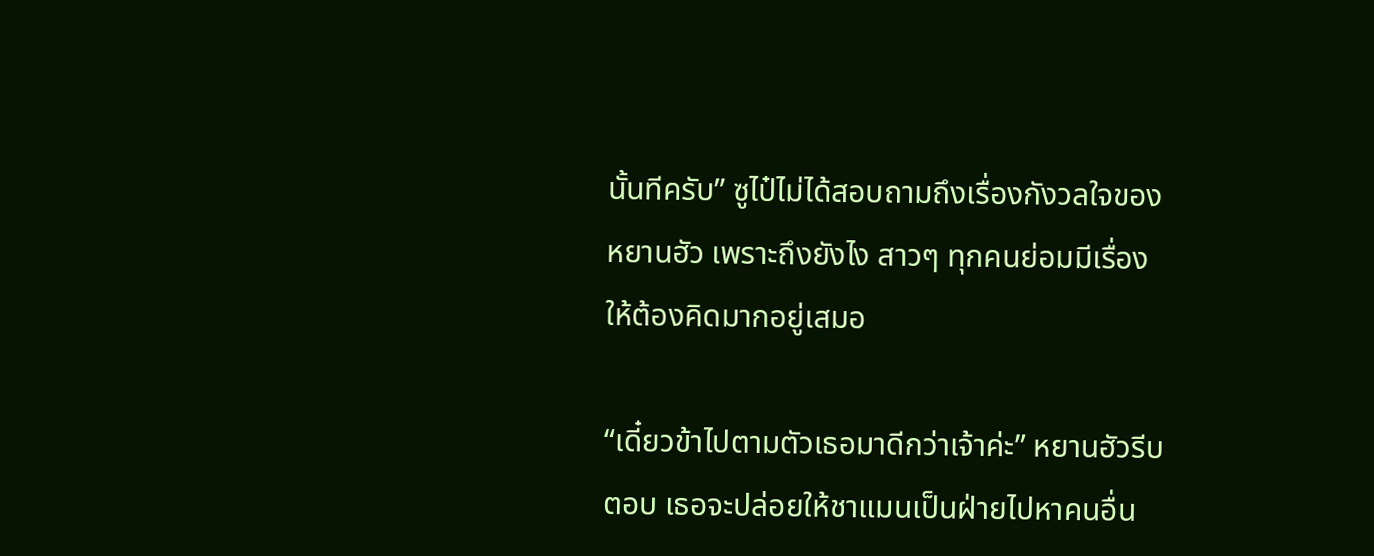นั้นทีครับ” ซูไป๋ไม่ได้สอบถามถึงเรื่องกังวลใจของหยานฮัว เพราะถึงยังไง สาวๆ ทุกคนย่อมมีเรื่องให้ต้องคิดมากอยู่เสมอ

“เดี๋ยวข้าไปตามตัวเธอมาดีกว่าเจ้าค่ะ” หยานฮัวรีบตอบ เธอจะปล่อยให้ชาแมนเป็นฝ่ายไปหาคนอื่น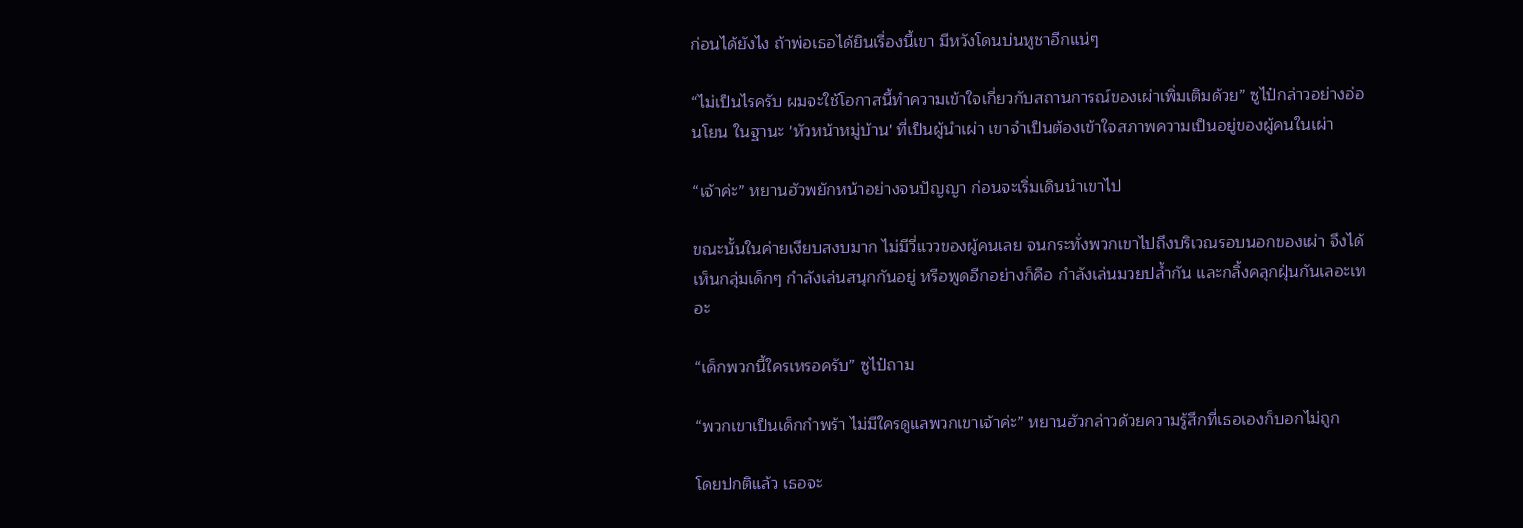ก่อนได้ยังไง ถ้าพ่อเธอได้ยินเรื่องนี้เขา มีหวังโดนบ่นหูชาอีกแน่ๆ

“ไม่เป็นไรครับ ผมจะใช้โอกาสนี้ทำความเข้าใจเกี่ยวกับสถานการณ์ของเผ่าเพิ่มเติมด้วย” ซูไป๋กล่าวอย่างอ่อนโยน ในฐานะ 'หัวหน้าหมู่บ้าน' ที่เป็นผู้นำเผ่า เขาจำเป็นต้องเข้าใจสภาพความเป็นอยู่ของผู้คนในเผ่า

“เจ้าค่ะ” หยานฮัวพยักหน้าอย่างจนปัญญา ก่อนจะเริ่มเดินนำเขาไป

ขณะนั้นในค่ายเงียบสงบมาก ไม่มีวี่แววของผู้คนเลย จนกระทั่งพวกเขาไปถึงบริเวณรอบนอกของเผ่า จึงได้เห็นกลุ่มเด็กๆ กำลังเล่นสนุกกันอยู่ หรือพูดอีกอย่างก็คือ กำลังเล่นมวยปล้ำกัน และกลิ้งคลุกฝุ่นกันเลอะเทอะ

“เด็กพวกนี้ใครเหรอครับ” ซูไป๋ถาม

“พวกเขาเป็นเด็กกำพร้า ไม่มีใครดูแลพวกเขาเจ้าค่ะ” หยานฮัวกล่าวด้วยความรู้สึกที่เธอเองก็บอกไม่ถูก

โดยปกติแล้ว เธอจะ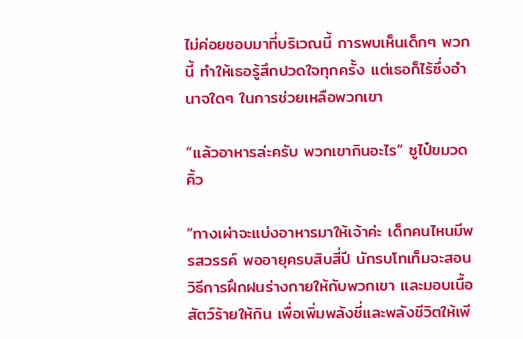ไม่ค่อยชอบมาที่บริเวณนี้ การพบเห็นเด็กๆ พวกนี้ ทำให้เธอรู้สึกปวดใจทุกครั้ง แต่เธอก็ไร้ซึ่งอำนาจใดๆ ในการช่วยเหลือพวกเขา

“แล้วอาหารล่ะครับ พวกเขากินอะไร” ซูไป๋ขมวดคิ้ว

“ทางเผ่าจะแบ่งอาหารมาให้เจ้าค่ะ เด็กคนไหนมีพรสวรรค์ พออายุครบสิบสี่ปี นักรบโทเท็มจะสอนวิธีการฝึกฝนร่างกายให้กับพวกเขา และมอบเนื้อสัตว์ร้ายให้กิน เพื่อเพิ่มพลังชี่และพลังชีวิตให้เพี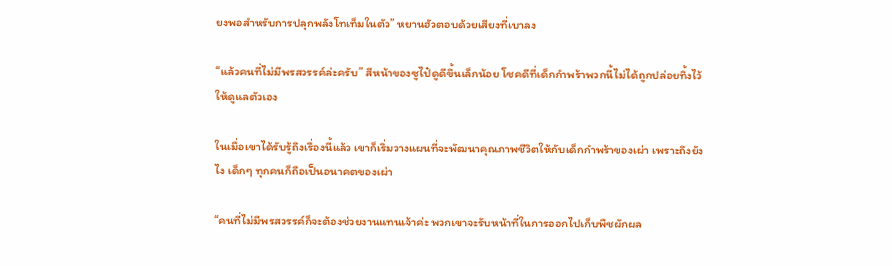ยงพอสำหรับการปลุกพลังโทเท็มในตัว” หยานฮัวตอบด้วยเสียงที่เบาลง

“แล้วคนที่ไม่มีพรสวรรค์ล่ะครับ” สีหน้าของซูไป๋ดูดีขึ้นเล็กน้อย โชคดีที่เด็กกำพร้าพวกนี้ไม่ได้ถูกปล่อยทิ้งไว้ให้ดูแลตัวเอง

ในเมื่อเขาได้รับรู้ถึงเรื่องนี้แล้ว เขาก็เริ่มวางแผนที่จะพัฒนาคุณภาพชีวิตให้กับเด็กกำพร้าของเผ่า เพราะถึงยังไง เด็กๆ ทุกคนก็ถือเป็นอนาคตของเผ่า

“คนที่ไม่มีพรสวรรค์ก็จะต้องช่วยงานแทนเจ้าค่ะ พวกเขาจะรับหน้าที่ในการออกไปเก็บพืชผักผล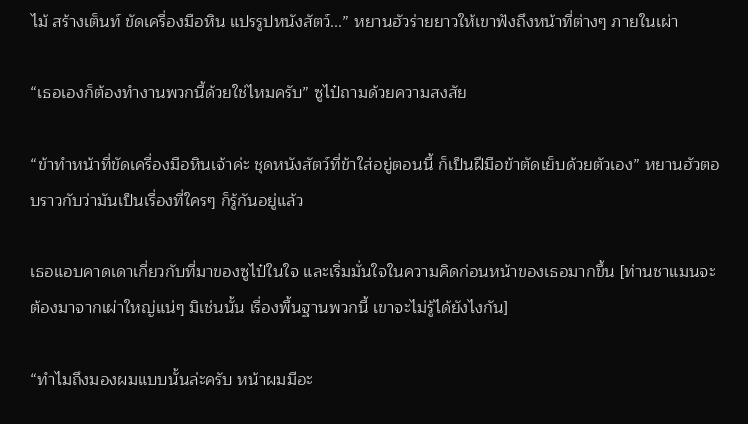ไม้ สร้างเต็นท์ ขัดเครื่องมือหิน แปรรูปหนังสัตว์...” หยานฮัวร่ายยาวให้เขาฟังถึงหน้าที่ต่างๆ ภายในเผ่า

“เธอเองก็ต้องทำงานพวกนี้ด้วยใช่ไหมครับ” ซูไป๋ถามด้วยความสงสัย

“ข้าทำหน้าที่ขัดเครื่องมือหินเจ้าค่ะ ชุดหนังสัตว์ที่ข้าใส่อยู่ตอนนี้ ก็เป็นฝีมือข้าตัดเย็บด้วยตัวเอง” หยานฮัวตอบราวกับว่ามันเป็นเรื่องที่ใครๆ ก็รู้กันอยู่แล้ว

เธอแอบคาดเดาเกี่ยวกับที่มาของซูไป๋ในใจ และเริ่มมั่นใจในความคิดก่อนหน้าของเธอมากขึ้น [ท่านชาแมนจะต้องมาจากเผ่าใหญ่แน่ๆ มิเช่นนั้น เรื่องพื้นฐานพวกนี้ เขาจะไม่รู้ได้ยังไงกัน]

“ทำไมถึงมองผมแบบนั้นล่ะครับ หน้าผมมีอะ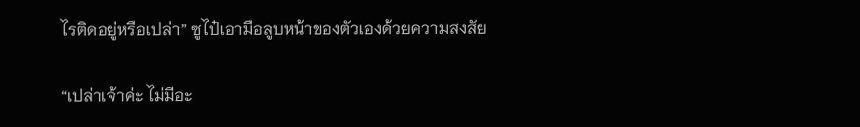ไรติดอยู่หรือเปล่า” ซูไป๋เอามือลูบหน้าของตัวเองด้วยความสงสัย

“เปล่าเจ้าค่ะ ไม่มีอะ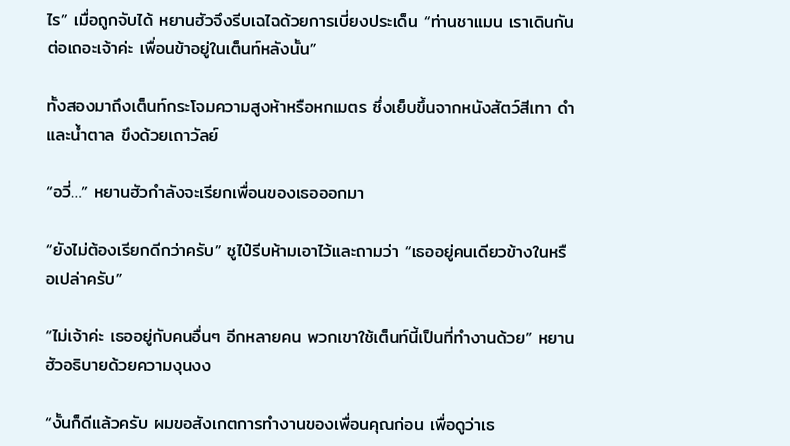ไร” เมื่อถูกจับได้ หยานฮัวจึงรีบเฉไฉด้วยการเบี่ยงประเด็น “ท่านชาแมน เราเดินกันต่อเถอะเจ้าค่ะ เพื่อนข้าอยู่ในเต็นท์หลังนั้น”

ทั้งสองมาถึงเต็นท์กระโจมความสูงห้าหรือหกเมตร ซึ่งเย็บขึ้นจากหนังสัตว์สีเทา ดำ และน้ำตาล ขึงด้วยเถาวัลย์

“อวี่…” หยานฮัวกำลังจะเรียกเพื่อนของเธอออกมา

“ยังไม่ต้องเรียกดีกว่าครับ” ซูไป๋รีบห้ามเอาไว้และถามว่า “เธออยู่คนเดียวข้างในหรือเปล่าครับ”

“ไม่เจ้าค่ะ เธออยู่กับคนอื่นๆ อีกหลายคน พวกเขาใช้เต็นท์นี้เป็นที่ทำงานด้วย” หยานฮัวอธิบายด้วยความงุนงง

“งั้นก็ดีแล้วครับ ผมขอสังเกตการทำงานของเพื่อนคุณก่อน เพื่อดูว่าเธ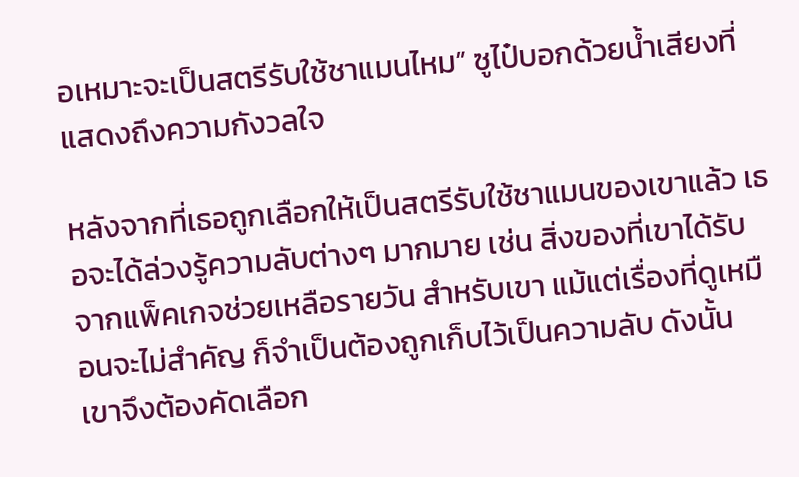อเหมาะจะเป็นสตรีรับใช้ชาแมนไหม” ซูไป๋บอกด้วยน้ำเสียงที่แสดงถึงความกังวลใจ

หลังจากที่เธอถูกเลือกให้เป็นสตรีรับใช้ชาแมนของเขาแล้ว เธอจะได้ล่วงรู้ความลับต่างๆ มากมาย เช่น สิ่งของที่เขาได้รับจากแพ็คเกจช่วยเหลือรายวัน สำหรับเขา แม้แต่เรื่องที่ดูเหมือนจะไม่สำคัญ ก็จำเป็นต้องถูกเก็บไว้เป็นความลับ ดังนั้น เขาจึงต้องคัดเลือก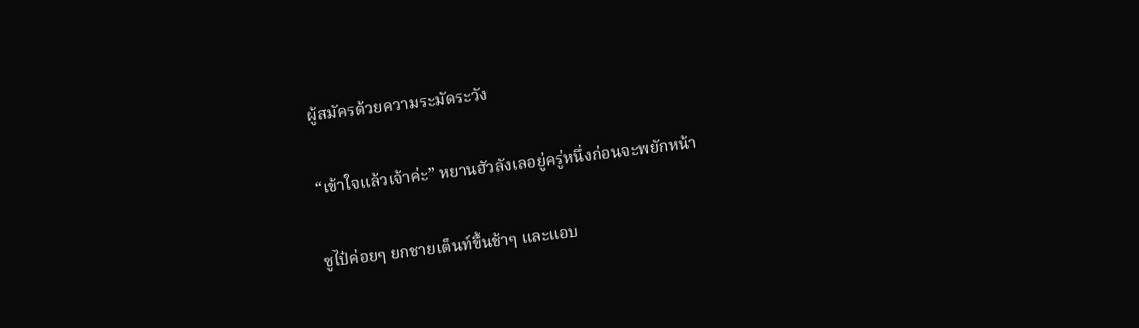ผู้สมัครด้วยความระมัดระวัง

“เข้าใจแล้วเจ้าค่ะ” หยานฮัวลังเลอยู่ครู่หนึ่งก่อนจะพยักหน้า

ซูไป๋ค่อยๆ ยกชายเต็นท์ขึ้นช้าๆ และแอบ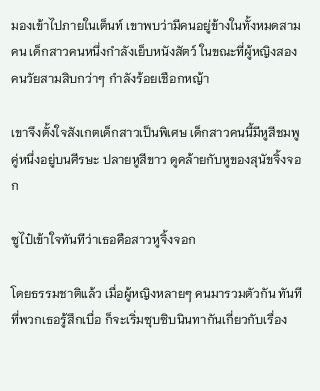มองเข้าไปภายในเต็นท์ เขาพบว่ามีคนอยู่ข้างในทั้งหมดสามคน เด็กสาวคนหนึ่งกำลังเย็บหนังสัตว์ ในขณะที่ผู้หญิงสองคนวัยสามสิบกว่าๆ กำลังร้อยเชือกหญ้า

เขาจึงตั้งใจสังเกตเด็กสาวเป็นพิเศษ เด็กสาวคนนี้มีหูสีชมพูคู่หนึ่งอยู่บนศีรษะ ปลายหูสีขาว ดูคล้ายกับหูของสุนัขจิ้งจอก

ซูไป๋เข้าใจทันทีว่าเธอคือสาวหูจิ้งจอก

โดยธรรมชาติแล้ว เมื่อผู้หญิงหลายๆ คนมารวมตัวกัน ทันทีที่พวกเธอรู้สึกเบื่อ ก็จะเริ่มซุบซิบนินทากันเกี่ยวกับเรื่อง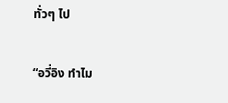ทั่วๆ ไป

“อวี่อิง ทำไม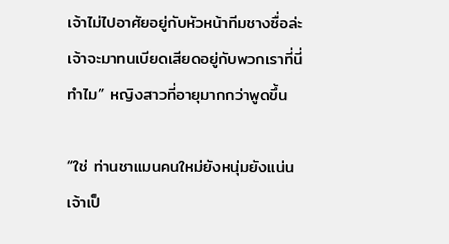เจ้าไม่ไปอาศัยอยู่กับหัวหน้าทีมชางซื่อล่ะ เจ้าจะมาทนเบียดเสียดอยู่กับพวกเราที่นี่ทำไม” หญิงสาวที่อายุมากกว่าพูดขึ้น

“ใช่ ท่านชาแมนคนใหม่ยังหนุ่มยังแน่น เจ้าเป็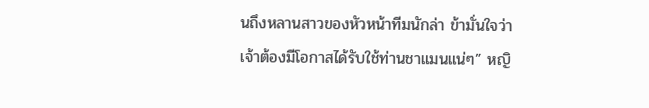นถึงหลานสาวของหัวหน้าทีมนักล่า ข้ามั่นใจว่าเจ้าต้องมีโอกาสได้รับใช้ท่านชาแมนแน่ๆ” หญิ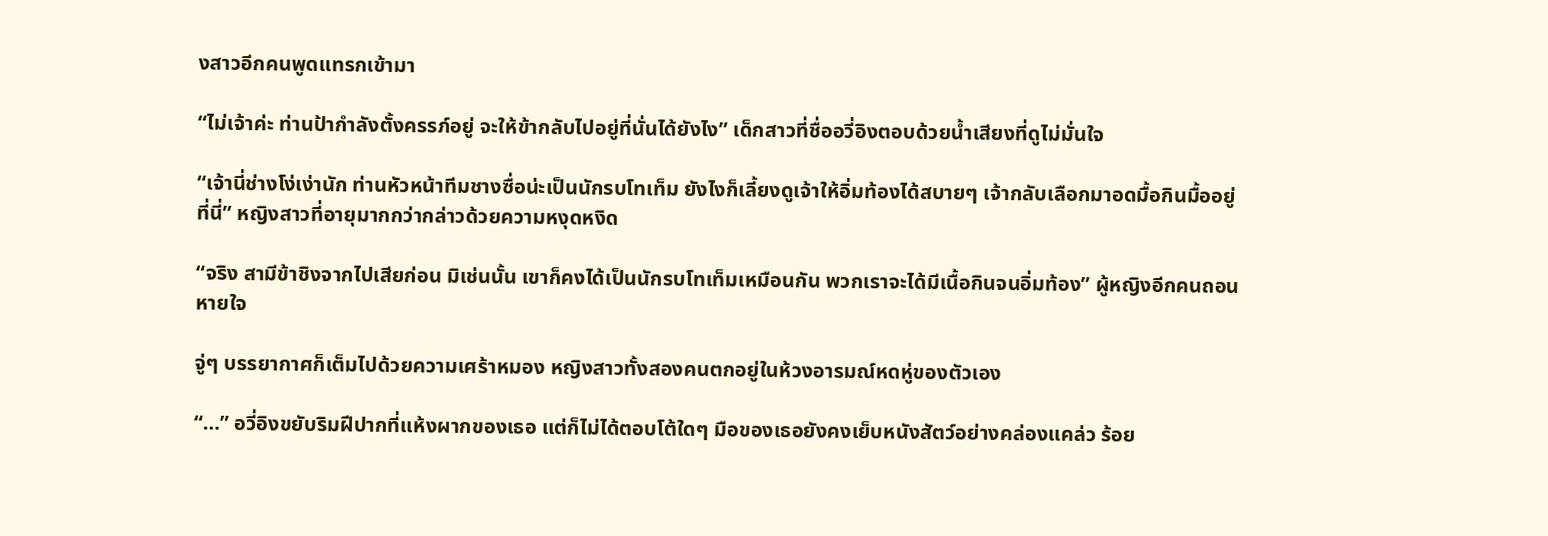งสาวอีกคนพูดแทรกเข้ามา

“ไม่เจ้าค่ะ ท่านป้ากำลังตั้งครรภ์อยู่ จะให้ข้ากลับไปอยู่ที่นั่นได้ยังไง” เด็กสาวที่ชื่ออวี่อิงตอบด้วยน้ำเสียงที่ดูไม่มั่นใจ

“เจ้านี่ช่างโง่เง่านัก ท่านหัวหน้าทีมชางซื่อน่ะเป็นนักรบโทเท็ม ยังไงก็เลี้ยงดูเจ้าให้อิ่มท้องได้สบายๆ เจ้ากลับเลือกมาอดมื้อกินมื้ออยู่ที่นี่” หญิงสาวที่อายุมากกว่ากล่าวด้วยความหงุดหงิด

“จริง สามีข้าชิงจากไปเสียก่อน มิเช่นนั้น เขาก็คงได้เป็นนักรบโทเท็มเหมือนกัน พวกเราจะได้มีเนื้อกินจนอิ่มท้อง” ผู้หญิงอีกคนถอนหายใจ

จู่ๆ บรรยากาศก็เต็มไปด้วยความเศร้าหมอง หญิงสาวทั้งสองคนตกอยู่ในห้วงอารมณ์หดหู่ของตัวเอง

“…” อวี่อิงขยับริมฝีปากที่แห้งผากของเธอ แต่ก็ไม่ได้ตอบโต้ใดๆ มือของเธอยังคงเย็บหนังสัตว์อย่างคล่องแคล่ว ร้อย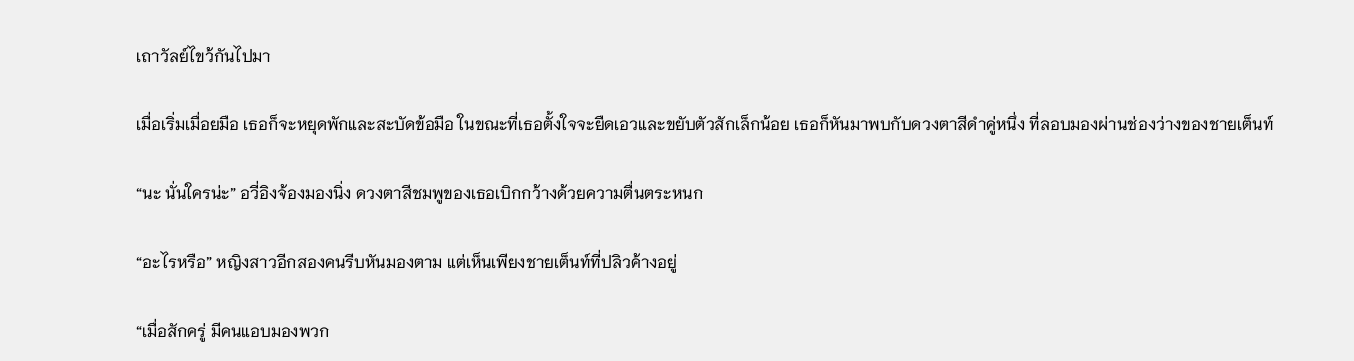เถาวัลย์ไขว้กันไปมา

เมื่อเริ่มเมื่อยมือ เธอก็จะหยุดพักและสะบัดข้อมือ ในขณะที่เธอตั้งใจจะยืดเอวและขยับตัวสักเล็กน้อย เธอก็หันมาพบกับดวงตาสีดำคู่หนึ่ง ที่ลอบมองผ่านช่องว่างของชายเต็นท์

“นะ นั่นใครน่ะ” อวี่อิงจ้องมองนิ่ง ดวงตาสีชมพูของเธอเบิกกว้างด้วยความตื่นตระหนก

“อะไรหรือ” หญิงสาวอีกสองคนรีบหันมองตาม แต่เห็นเพียงชายเต็นท์ที่ปลิวค้างอยู่

“เมื่อสักครู่ มีคนแอบมองพวก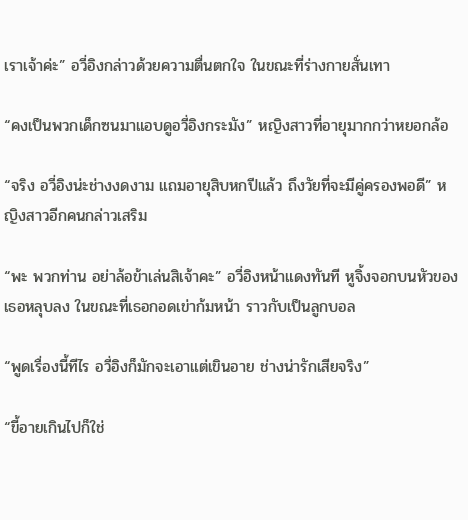เราเจ้าค่ะ” อวี่อิงกล่าวด้วยความตื่นตกใจ ในขณะที่ร่างกายสั่นเทา

“คงเป็นพวกเด็กซนมาแอบดูอวี่อิงกระมัง” หญิงสาวที่อายุมากกว่าหยอกล้อ

“จริง อวี่อิงน่ะช่างงดงาม แถมอายุสิบหกปีแล้ว ถึงวัยที่จะมีคู่ครองพอดี” หญิงสาวอีกคนกล่าวเสริม

“พะ พวกท่าน อย่าล้อข้าเล่นสิเจ้าคะ” อวี่อิงหน้าแดงทันที หูจิ้งจอกบนหัวของเธอหลุบลง ในขณะที่เธอกอดเข่าก้มหน้า ราวกับเป็นลูกบอล

“พูดเรื่องนี้ทีไร อวี่อิงก็มักจะเอาแต่เขินอาย ช่างน่ารักเสียจริง”

“ขี้อายเกินไปก็ใช่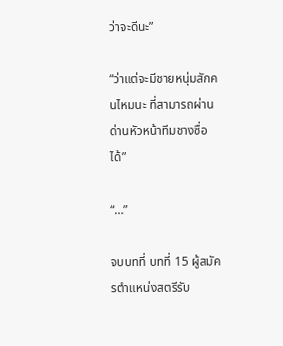ว่าจะดีนะ”

“ว่าแต่จะมีชายหนุ่มสักคนไหมนะ ที่สามารถผ่านด่านหัวหน้าทีมชางซื่อได้”

“…”

จบบทที่ บทที่ 15 ผู้สมัครตำแหน่งสตรีรับ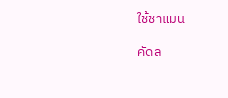ใช้ชาแมน

คัดล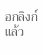อกลิงก์แล้ว